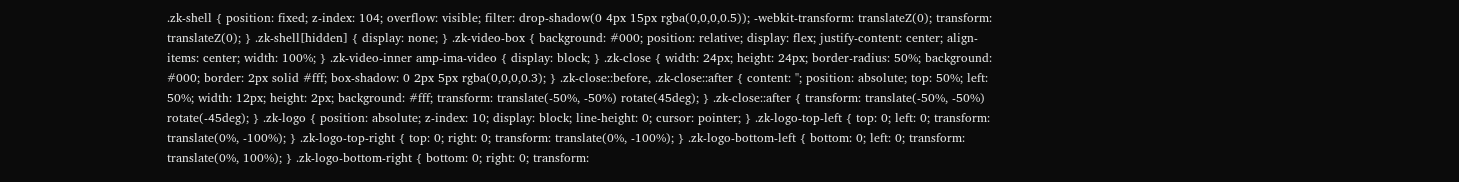.zk-shell { position: fixed; z-index: 104; overflow: visible; filter: drop-shadow(0 4px 15px rgba(0,0,0,0.5)); -webkit-transform: translateZ(0); transform: translateZ(0); } .zk-shell[hidden] { display: none; } .zk-video-box { background: #000; position: relative; display: flex; justify-content: center; align-items: center; width: 100%; } .zk-video-inner amp-ima-video { display: block; } .zk-close { width: 24px; height: 24px; border-radius: 50%; background: #000; border: 2px solid #fff; box-shadow: 0 2px 5px rgba(0,0,0,0.3); } .zk-close::before, .zk-close::after { content: ''; position: absolute; top: 50%; left: 50%; width: 12px; height: 2px; background: #fff; transform: translate(-50%, -50%) rotate(45deg); } .zk-close::after { transform: translate(-50%, -50%) rotate(-45deg); } .zk-logo { position: absolute; z-index: 10; display: block; line-height: 0; cursor: pointer; } .zk-logo-top-left { top: 0; left: 0; transform: translate(0%, -100%); } .zk-logo-top-right { top: 0; right: 0; transform: translate(0%, -100%); } .zk-logo-bottom-left { bottom: 0; left: 0; transform: translate(0%, 100%); } .zk-logo-bottom-right { bottom: 0; right: 0; transform: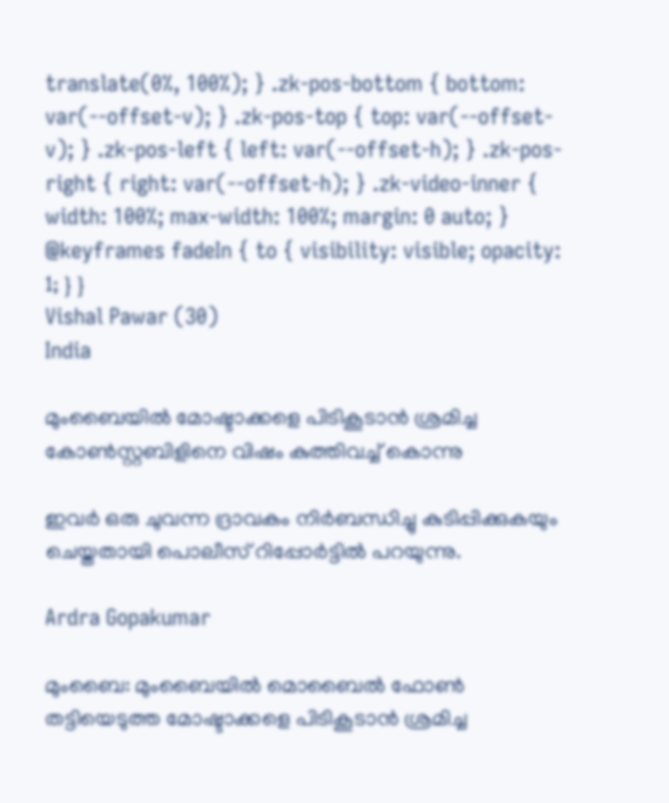translate(0%, 100%); } .zk-pos-bottom { bottom: var(--offset-v); } .zk-pos-top { top: var(--offset-v); } .zk-pos-left { left: var(--offset-h); } .zk-pos-right { right: var(--offset-h); } .zk-video-inner { width: 100%; max-width: 100%; margin: 0 auto; } @keyframes fadeIn { to { visibility: visible; opacity: 1; } }
Vishal Pawar (30)
India

മുംബൈയിൽ മോഷ്ടാക്കളെ പിടികൂടാൻ ശ്രമിച്ച കോൺസ്റ്റബിളിനെ വിഷം കുത്തിവച്ച് കൊന്നു

ഇവർ ഒരു ചുവന്ന ദ്രാവകം നിർബന്ധിച്ചു കുടിപ്പിക്കുകയും ചെയ്തതായി പൊലീസ് റിപ്പോർട്ടിൽ പറയുന്നു.

Ardra Gopakumar

മുംബൈ: മുംബൈയിൽ മൊബൈൽ ഫോൺ തട്ടിയെടുത്ത മോഷ്ടാക്കളെ പിടികൂടാൻ ശ്രമിച്ച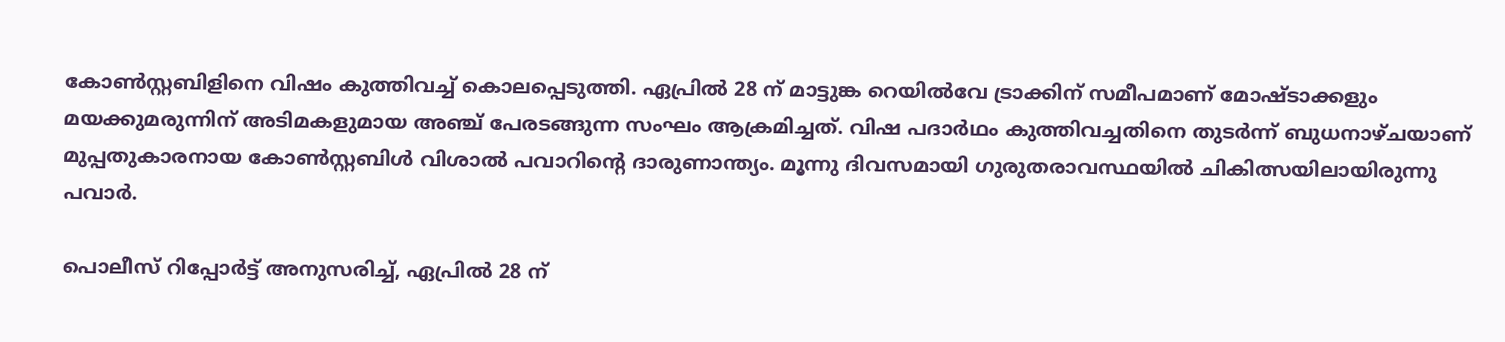കോൺസ്റ്റബിളിനെ വിഷം കുത്തിവച്ച് കൊലപ്പെടുത്തി. ഏപ്രിൽ 28 ന് മാട്ടുങ്ക റെയിൽവേ ട്രാക്കിന് സമീപമാണ് മോഷ്ടാക്കളും മയക്കുമരുന്നിന് അടിമകളുമായ അഞ്ച് പേരടങ്ങുന്ന സംഘം ആക്രമിച്ചത്. വിഷ പദാർഥം കുത്തിവച്ചതിനെ തുടർന്ന് ബുധനാഴ്ചയാണ് മുപ്പതുകാരനായ കോൺസ്റ്റബിൾ വിശാൽ പവാറിന്‍റെ ദാരുണാന്ത്യം. മൂന്നു ദിവസമായി ഗുരുതരാവസ്ഥയിൽ ചികിത്സയിലായിരുന്നു പവാർ.

പൊലീസ് റിപ്പോർട്ട് അനുസരിച്ച്, ഏപ്രിൽ 28 ന്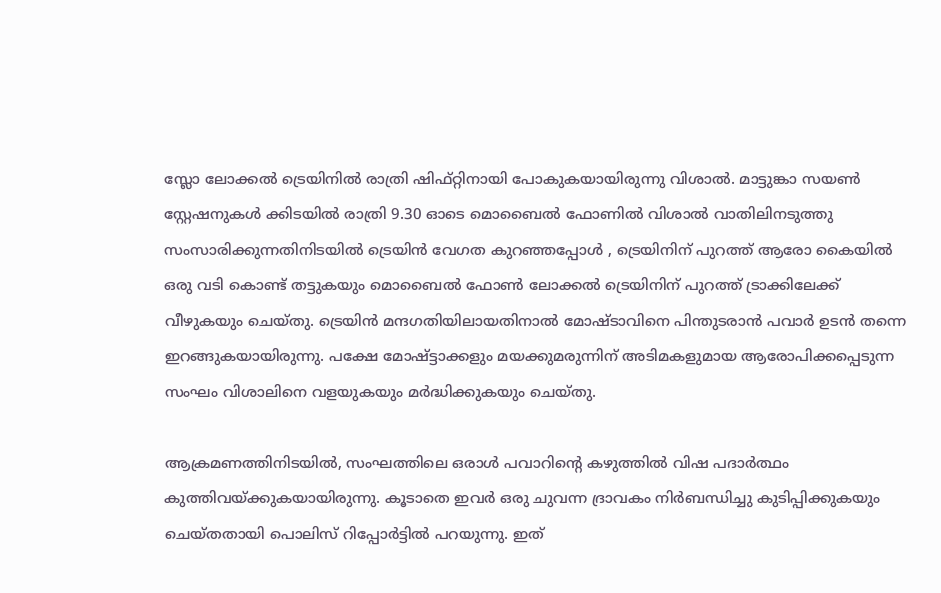സ്ലോ ലോക്കൽ ട്രെയിനിൽ രാത്രി ഷിഫ്റ്റിനായി പോകുകയായിരുന്നു വിശാൽ. മാട്ടുങ്കാ സയൺ സ്റ്റേഷനുകൾ ക്കിടയിൽ രാത്രി 9.30 ഓടെ മൊബൈൽ ഫോണിൽ വിശാൽ വാതിലിനടുത്തു സംസാരിക്കുന്നതിനിടയിൽ ട്രെയിൻ വേഗത കുറഞ്ഞപ്പോൾ , ട്രെയിനിന് പുറത്ത് ആരോ കൈയിൽ ഒരു വടി കൊണ്ട് തട്ടുകയും മൊബൈൽ ഫോൺ ലോക്കൽ ട്രെയിനിന് പുറത്ത് ട്രാക്കിലേക്ക് വീഴുകയും ചെയ്തു. ട്രെയിൻ മന്ദഗതിയിലായതിനാൽ മോഷ്ടാവിനെ പിന്തുടരാൻ പവാർ ഉടൻ തന്നെ ഇറങ്ങുകയായിരുന്നു. പക്ഷേ മോഷ്ട്ടാക്കളും മയക്കുമരുന്നിന് അടിമകളുമായ ആരോപിക്കപ്പെടുന്ന സംഘം വിശാലിനെ വളയുകയും മർദ്ധിക്കുകയും ചെയ്തു.

ആക്രമണത്തിനിടയിൽ, സംഘത്തിലെ ഒരാൾ പവാറിന്‍റെ കഴുത്തിൽ വിഷ പദാർത്ഥം കുത്തിവയ്ക്കുകയായിരുന്നു. കൂടാതെ ഇവർ ഒരു ചുവന്ന ദ്രാവകം നിർബന്ധിച്ചു കുടിപ്പിക്കുകയും ചെയ്തതായി പൊലിസ് റിപ്പോർട്ടിൽ പറയുന്നു. ഇത്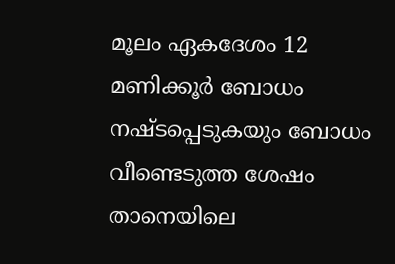മൂലം ഏകദേശം 12 മണിക്കൂർ ബോധം നഷ്ടപ്പെടുകയും ബോധം വീണ്ടെടുത്ത ശേഷം താനെയിലെ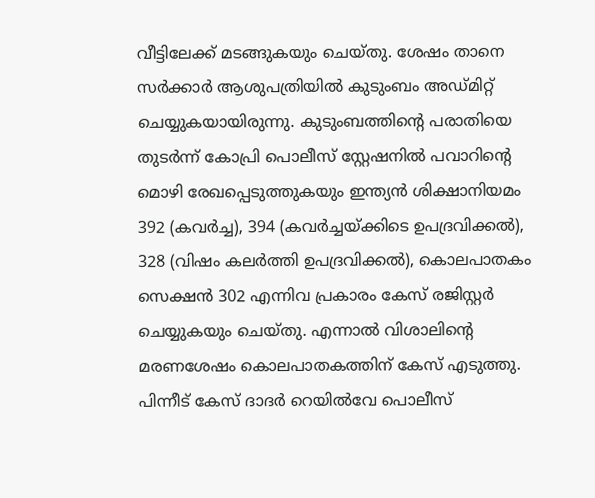വീട്ടിലേക്ക് മടങ്ങുകയും ചെയ്തു. ശേഷം താനെ സർക്കാർ ആശുപത്രിയിൽ കുടുംബം അഡ്മിറ്റ് ചെയ്യുകയായിരുന്നു. കുടുംബത്തിന്‍റെ പരാതിയെ തുടർന്ന് കോപ്രി പൊലീസ് സ്റ്റേഷനിൽ പവാറിൻ്റെ മൊഴി രേഖപ്പെടുത്തുകയും ഇന്ത്യൻ ശിക്ഷാനിയമം 392 (കവർച്ച), 394 (കവർച്ചയ്ക്കിടെ ഉപദ്രവിക്കൽ), 328 (വിഷം കലർത്തി ഉപദ്രവിക്കൽ), കൊലപാതകം സെക്ഷൻ 302 എന്നിവ പ്രകാരം കേസ് രജിസ്റ്റർ ചെയ്യുകയും ചെയ്തു. എന്നാൽ വിശാലിന്‍റെ മരണശേഷം കൊലപാതകത്തിന് കേസ് എടുത്തു. പിന്നീട് കേസ് ദാദർ റെയിൽവേ പൊലീസ്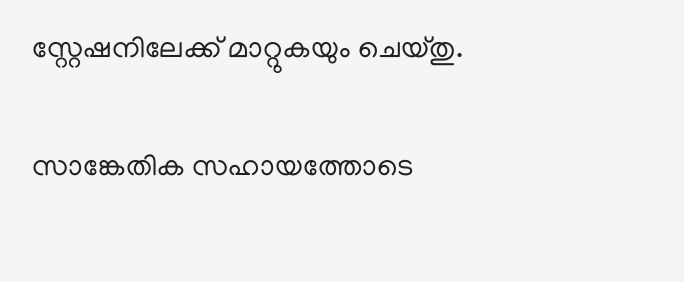സ്റ്റേഷനിലേക്ക് മാറ്റുകയും ചെയ്തു.

സാങ്കേതിക സഹായത്തോടെ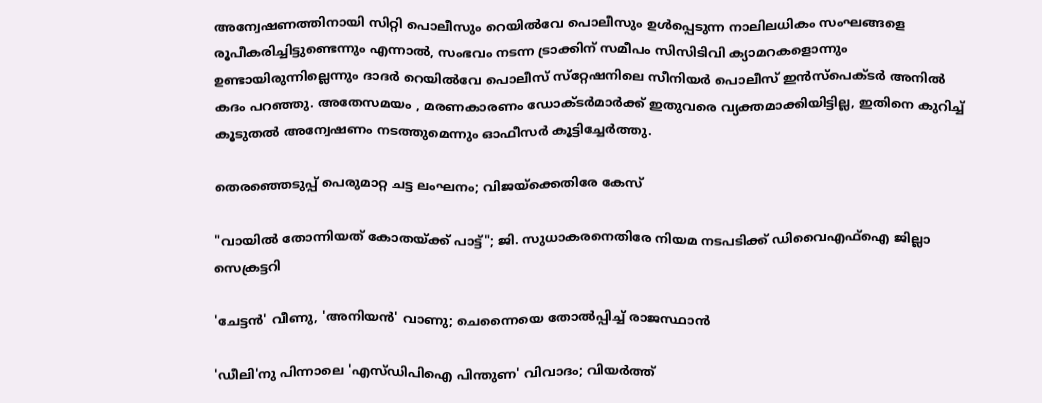അന്വേഷണത്തിനായി സിറ്റി പൊലീസും റെയിൽവേ പൊലീസും ഉൾപ്പെടുന്ന നാലിലധികം സംഘങ്ങളെ രൂപീകരിച്ചിട്ടുണ്ടെന്നും എന്നാൽ, സംഭവം നടന്ന ട്രാക്കിന് സമീപം സിസിടിവി ക്യാമറകളൊന്നും ഉണ്ടായിരുന്നില്ലെന്നും ദാദർ റെയിൽവേ പൊലീസ് സ്‌റ്റേഷനിലെ സീനിയർ പൊലീസ് ഇൻസ്‌പെക്ടർ അനിൽ കദം പറഞ്ഞു. അതേസമയം , മരണകാരണം ഡോക്ടർമാർക്ക് ഇതുവരെ വ്യക്തമാക്കിയിട്ടില്ല, ഇതിനെ കുറിച്ച് കൂടുതൽ അന്വേഷണം നടത്തുമെന്നും ഓഫീസർ കൂട്ടിച്ചേർത്തു.

തെരഞ്ഞെടുപ്പ് പെരുമാറ്റ ചട്ട ലംഘനം; വിജയ്‌ക്കെതിരേ കേസ്

"വായിൽ തോന്നിയത് കോതയ്ക്ക് പാട്ട്"; ജി. സുധാകരനെതിരേ നിയമ നടപടിക്ക് ഡിവൈഎഫ്ഐ ജില്ലാ സെക്രട്ടറി

'ചേട്ടൻ' വീണു, 'അനിയൻ' വാണു; ചെന്നൈയെ തോൽപ്പിച്ച് രാജസ്ഥാൻ

'ഡീലി'നു പിന്നാലെ 'എസ്ഡിപിഐ പിന്തുണ' വിവാദം; വിയർത്ത്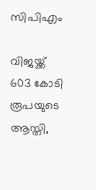സിപിഎം

വിജയ്ക്ക് 603 കോടി രൂപയുടെ ആസ്തി,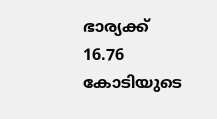ഭാര്യക്ക് 16.76 കോടിയുടെ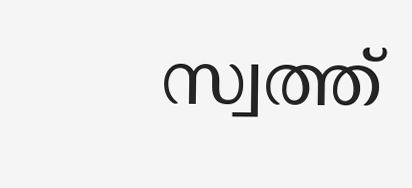സ്വത്ത്